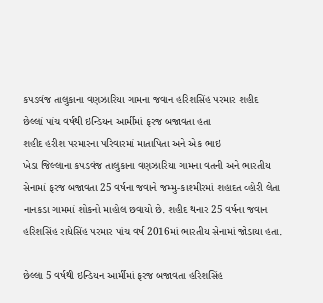કપડવંજ તાલુકાના વણઝારિયા ગામના જવાન હરિશસિંહ પરમાર શહીદ
છેલ્લાં પાંચ વર્ષથી ઇન્ડિયન આર્મીમાં ફરજ બજાવતા હતા
શહીદ હરીશ પરમારના પરિવારમાં માતાપિતા અને એક ભાઇ
ખેડા જિલ્લાના કપડવંજ તાલુકાના વણઝારિયા ગામના વતની અને ભારતીય સેનામાં ફરજ બજાવતા 25 વર્ષના જવાને જમ્મુ-કાશ્મીરમાં શહાદત વ્હોરી લેતા નાનકડા ગામમાં શોકનો માહોલ છવાયો છે. શહીદ થનાર 25 વર્ષના જવાન હરિશસિંહ રાધેસિંહ પરમાર પાંચ વર્ષ 2016માં ભારતીય સેનામાં જોડાયા હતા.

છેલ્લા 5 વર્ષથી ઇન્ડિયન આર્મીમાં ફરજ બજાવતા હરિશસિંહ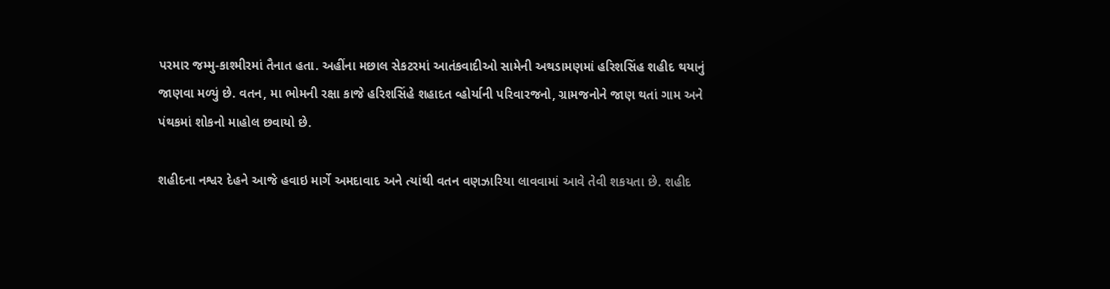પરમાર જમ્મુ-કાશ્મીરમાં તૈનાત હતા. અહીંના મછાલ સેકટરમાં આતંકવાદીઓ સામેની અથડામણમાં હરિશસિંહ શહીદ થયાનું જાણવા મળ્યું છે. વતન, મા ભોમની રક્ષા કાજે હરિશસિંહે શહાદત વ્હોર્યાની પરિવારજનો, ગ્રામજનોને જાણ થતાં ગામ અને પંથકમાં શોકનો માહોલ છવાયો છે.

શહીદના નશ્વર દેહને આજે હવાઇ માર્ગે અમદાવાદ અને ત્યાંથી વતન વણઝારિયા લાવવામાં આવે તેવી શકયતા છે. શહીદ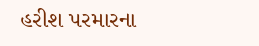હરીશ પરમારના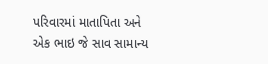પરિવારમાં માતાપિતા અને એક ભાઇ જે સાવ સામાન્ય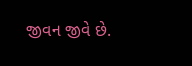જીવન જીવે છે.